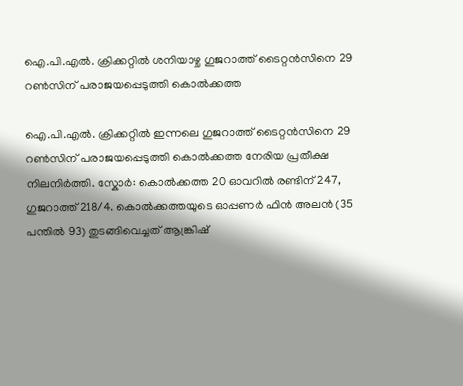ഐ.പി.എൽ. ക്രിക്കറ്റിൽ ശനിയാഴ്ച ഗുജറാത്ത് ടൈറ്റൻസിനെ 29 റൺസിന് പരാജയപ്പെടുത്തി കൊൽക്കത്ത

ഐ.പി.എൽ. ക്രിക്കറ്റിൽ ഇന്നലെ ഗുജറാത്ത് ടൈറ്റൻസിനെ 29 റൺസിന് പരാജയപ്പെടുത്തി കൊൽക്കത്ത നേരിയ പ്രതീക്ഷ നിലനിർത്തി. സ്കോർ: കൊൽക്കത്ത 20 ഓവറിൽ രണ്ടിന് 247, ഗുജറാത്ത് 218/4. കൊൽക്കത്തയുടെ ഓപ്പണർ ഫിൻ അലൻ (35 പന്തിൽ 93) തുടങ്ങിവെച്ചത് ആങ്ക്രിഷ്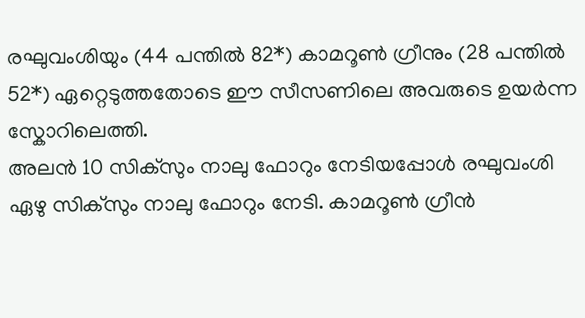രഘുവംശിയും (44 പന്തിൽ 82*) കാമറൂൺ ഗ്രീനും (28 പന്തിൽ 52*) ഏറ്റെടുത്തതോടെ ഈ സീസണിലെ അവരുടെ ഉയർന്ന സ്കോറിലെത്തി.
അലൻ 10 സിക്സും നാലു ഫോറും നേടിയപ്പോൾ രഘുവംശി ഏഴു സിക്സും നാലു ഫോറും നേടി. കാമറൂൺ ഗ്രീൻ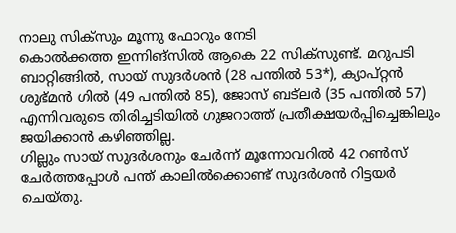നാലു സിക്സും മൂന്നു ഫോറും നേടി
കൊൽക്കത്ത ഇന്നിങ്സിൽ ആകെ 22 സിക്സുണ്ട്. മറുപടി ബാറ്റിങ്ങിൽ, സായ് സുദർശൻ (28 പന്തിൽ 53*), ക്യാപ്റ്റൻ ശുഭ്മൻ ഗിൽ (49 പന്തിൽ 85), ജോസ് ബട്ലർ (35 പന്തിൽ 57) എന്നിവരുടെ തിരിച്ചടിയിൽ ഗുജറാത്ത് പ്രതീക്ഷയർപ്പിച്ചെങ്കിലും ജയിക്കാൻ കഴിഞ്ഞില്ല.
ഗില്ലും സായ് സുദർശനും ചേർന്ന് മൂന്നോവറിൽ 42 റൺസ് ചേർത്തപ്പോൾ പന്ത് കാലിൽക്കൊണ്ട് സുദർശൻ റിട്ടയർ ചെയ്തു.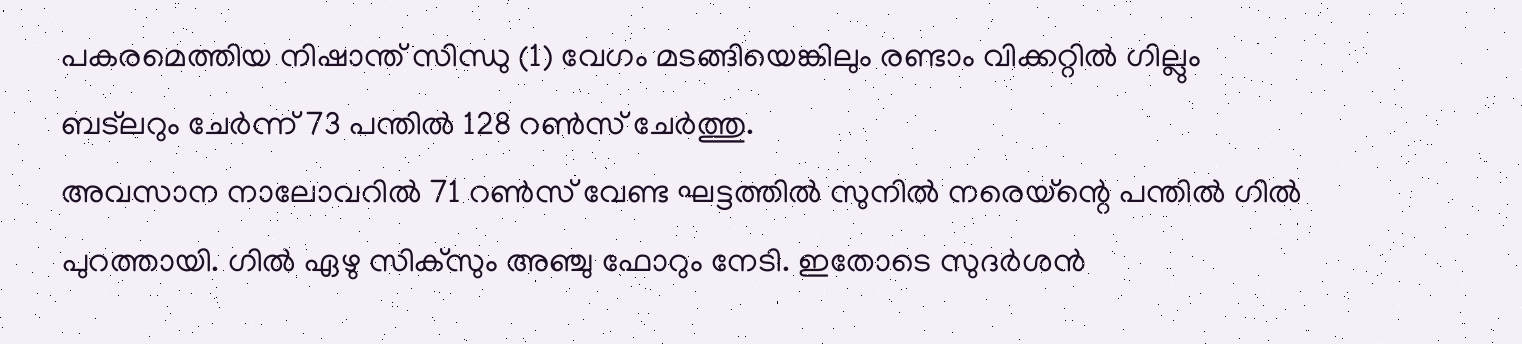പകരമെത്തിയ നിഷാന്ത് സിന്ധു (1) വേഗം മടങ്ങിയെങ്കിലും രണ്ടാം വിക്കറ്റിൽ ഗില്ലും ബട്ലറും ചേർന്ന് 73 പന്തിൽ 128 റൺസ് ചേർത്തു.
അവസാന നാലോവറിൽ 71 റൺസ് വേണ്ട ഘട്ടത്തിൽ സുനിൽ നരെയ്ന്റെ പന്തിൽ ഗിൽ പുറത്തായി. ഗിൽ ഏഴു സിക്സും അഞ്ചു ഫോറും നേടി. ഇതോടെ സുദർശൻ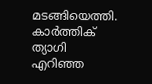മടങ്ങിയെത്തി. കാർത്തിക് ത്യാഗി എറിഞ്ഞ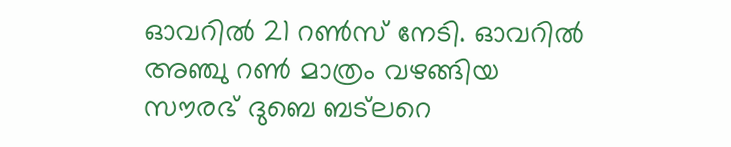ഓവറിൽ 21 റൺസ് നേടി. ഓവറിൽ അഞ്ചു റൺ മാത്രം വഴങ്ങിയ സൗരഭ് ദുബെ ബട്ലറെ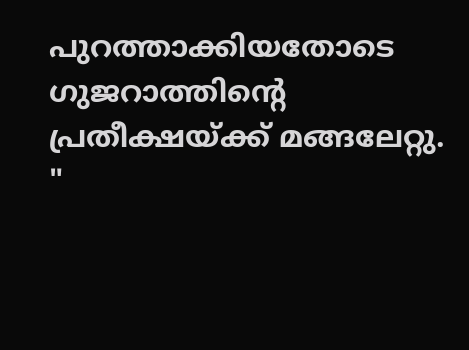പുറത്താക്കിയതോടെ ഗുജറാത്തിന്റെ പ്രതീക്ഷയ്ക്ക് മങ്ങലേറ്റു.
"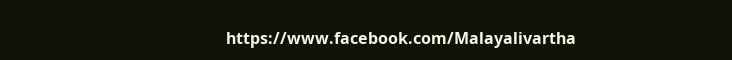https://www.facebook.com/Malayalivartha